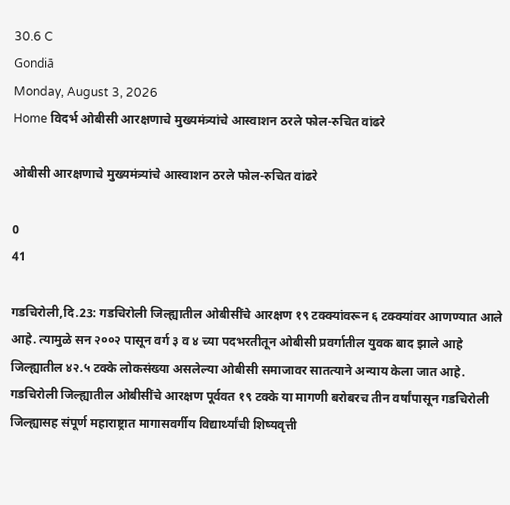30.6 C
Gondiā
Monday, August 3, 2026
Home विदर्भ ओबीसी आरक्षणाचे मुख्यमंत्र्यांचे आस्वाशन ठरले फोल-रुचित वांढरे

ओबीसी आरक्षणाचे मुख्यमंत्र्यांचे आस्वाशन ठरले फोल-रुचित वांढरे

0
41

गडचिरोली,दि.23: गडचिरोली जिल्ह्यातील ओबीसींचे आरक्षण १९ टक्क्यांवरून ६ टक्क्यांवर आणण्यात आले आहे. त्यामुळे सन २००२ पासून वर्ग ३ व ४ च्या पदभरतीतून ओबीसी प्रवर्गातील युवक बाद झाले आहे जिल्ह्यातील ४२.५ टक्के लोकसंख्या असलेल्या ओबीसी समाजावर सातत्याने अन्याय केला जात आहे. गडचिरोली जिल्ह्यातील ओबीसींचे आरक्षण पूर्ववत १९ टक्के या मागणी बरोबरच तीन वर्षांपासून गडचिरोली जिल्ह्यासह संपूर्ण महाराष्ट्रात मागासवर्गीय विद्यार्थ्यांची शिष्यवृत्ती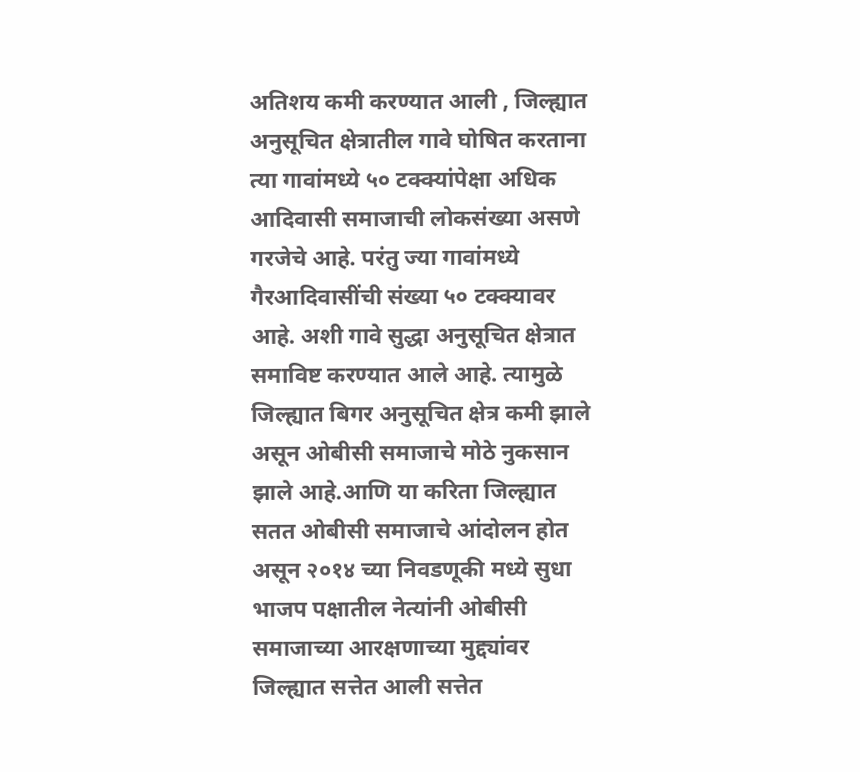अतिशय कमी करण्यात आली , जिल्ह्यात अनुसूचित क्षेत्रातील गावे घोषित करताना त्या गावांमध्ये ५० टक्क्यांपेक्षा अधिक आदिवासी समाजाची लोकसंख्या असणे गरजेचे आहे. परंतु ज्या गावांमध्ये गैरआदिवासींची संख्या ५० टक्क्यावर आहे. अशी गावे सुद्धा अनुसूचित क्षेत्रात समाविष्ट करण्यात आले आहे. त्यामुळे जिल्ह्यात बिगर अनुसूचित क्षेत्र कमी झाले असून ओबीसी समाजाचे मोठे नुकसान झाले आहे.आणि या करिता जिल्ह्यात सतत ओबीसी समाजाचे आंदोलन होत असून २०१४ च्या निवडणूकी मध्ये सुधा भाजप पक्षातील नेत्यांनी ओबीसी समाजाच्या आरक्षणाच्या मुद्द्यांवर जिल्ह्यात सत्तेत आली सत्तेत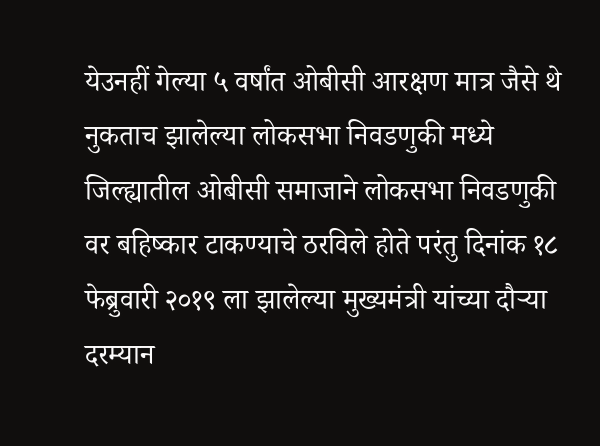येउनहीं गेल्या ५ वर्षांत ओबीसी आरक्षण मात्र जैसे थे नुकताच झालेल्या लोकसभा निवडणुकी मध्ये जिल्ह्यातील ओबीसी समाजाने लोकसभा निवडणुकी वर बहिष्कार टाकण्याचे ठरविले होते परंतु दिनांक १८ फेब्रुवारी २०१९ ला झालेल्या मुख्यमंत्री यांच्या दौऱ्या दरम्यान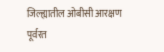जिल्ह्यातील ओबीसी आरक्षण पूर्वरत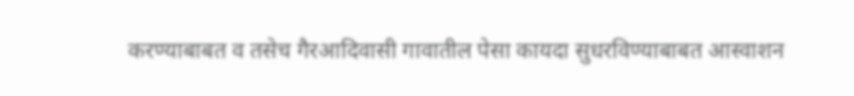करण्याबाबत व तसेच गैरआदिवासी गावातील पेसा कायदा सुधरविण्याबाबत आस्वाशन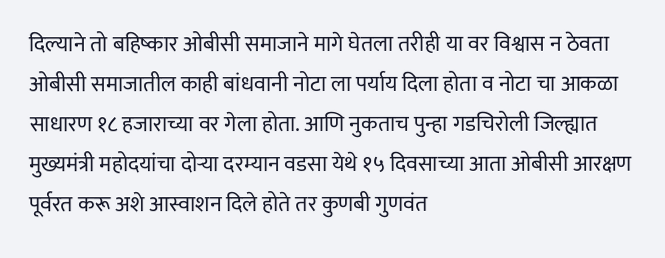दिल्याने तो बहिष्कार ओबीसी समाजाने मागे घेतला तरीही या वर विश्वास न ठेवता ओबीसी समाजातील काही बांधवानी नोटा ला पर्याय दिला होता व नोटा चा आकळा साधारण १८ हजाराच्या वर गेला होता. आणि नुकताच पुन्हा गडचिरोली जिल्ह्यात मुख्यमंत्री महोदयांचा दोऱ्या दरम्यान वडसा येथे १५ दिवसाच्या आता ओबीसी आरक्षण पूर्वरत करू अशे आस्वाशन दिले होते तर कुणबी गुणवंत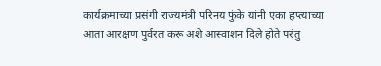कार्यक्रमाच्या प्रसंगी राज्यमंत्री परिनय फुंके यांनी एका हप्त्याच्या आता आरक्षण पुर्वरत करू अशे आस्वाशन दिले होते परंतु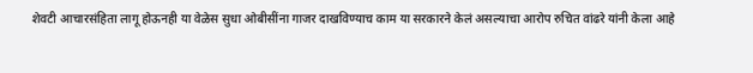शेवटी आचारसंहिता लागू होऊनही या वेळेस सुधा ओबीसींना गाजर दाखविण्याच काम या सरकारने केलं असल्याचा आरोप रुचित वांढरे यांनी केला आहे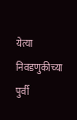येत्या निवडणुकीच्या पुर्वी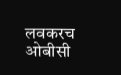लवकरच ओबीसी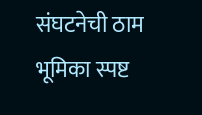संघटनेची ठाम भूमिका स्पष्ट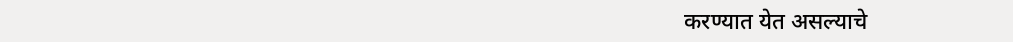करण्यात येत असल्याचे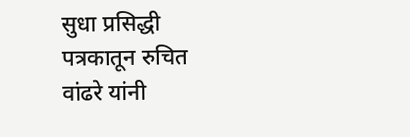सुधा प्रसिद्धी पत्रकातून रुचित वांढरे यांनी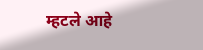म्हटले आहे